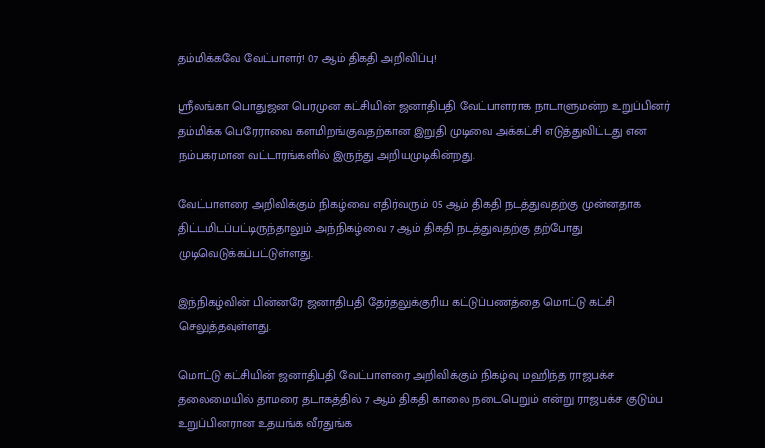தம்மிக்கவே வேட்பாளர்! 07 ஆம் திகதி அறிவிப்பு!

ஸ்ரீலங்கா பொதுஜன பெரமுன கட்சியின் ஜனாதிபதி வேட்பாளராக நாடாளுமன்ற உறுப்பினர் தம்மிக்க பெரேராவை களமிறங்குவதற்கான இறுதி முடிவை அக்கட்சி எடுத்துவிட்டது என நம்பகரமான வட்டாரங்களில் இருந்து அறியமுடிகின்றது.

வேட்பாளரை அறிவிக்கும் நிகழ்வை எதிர்வரும் 05 ஆம் திகதி நடத்துவதற்கு முன்னதாக திட்டமிடப்பட்டிருந்தாலும் அந்நிகழ்வை 7 ஆம் திகதி நடத்துவதற்கு தற்போது முடிவெடுக்கப்பட்டுள்ளது.

இந்நிகழ்வின் பின்னரே ஜனாதிபதி தேர்தலுக்குரிய கட்டுப்பணத்தை மொட்டு கட்சி செலுத்தவுள்ளது.

மொட்டு கட்சியின் ஜனாதிபதி வேட்பாளரை அறிவிக்கும் நிகழ்வு மஹிந்த ராஜபக்ச தலைமையில் தாமரை தடாகத்தில் 7 ஆம் திகதி காலை நடைபெறும் என்று ராஜபக்ச குடும்ப உறுப்பினரான உதயங்க வீரதுங்க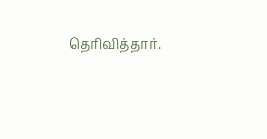தெரிவித்தார்.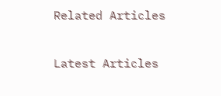Related Articles

Latest Articles